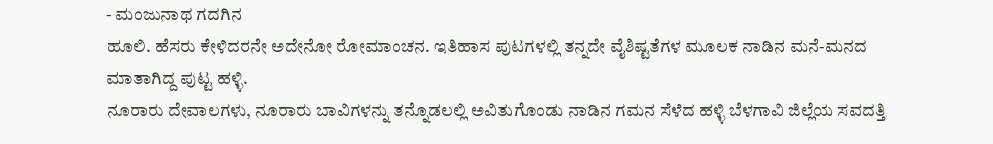- ಮಂಜುನಾಥ ಗದಗಿನ
ಹೂಲಿ. ಹೆಸರು ಕೇಳಿದರನೇ ಅದೇನೋ ರೋಮಾಂಚನ. ಇತಿಹಾಸ ಪುಟಗಳಲ್ಲಿ ತನ್ನದೇ ವೈಶಿಷ್ಟತೆಗಳ ಮೂಲಕ ನಾಡಿನ ಮನೆ-ಮನದ ಮಾತಾಗಿದ್ದ ಪುಟ್ಟ ಹಳ್ಳಿ.
ನೂರಾರು ದೇವಾಲಗಳು, ನೂರಾರು ಬಾವಿಗಳನ್ನು ತನ್ನೊಡಲಲ್ಲಿ ಅವಿತುಗೊಂಡು ನಾಡಿನ ಗಮನ ಸೆಳೆದ ಹಳ್ಳಿ ಬೆಳಗಾವಿ ಜಿಲ್ಲೆಯ ಸವದತ್ತಿ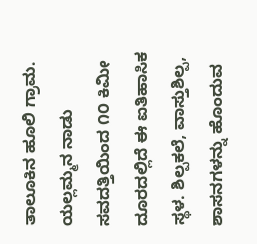ತಾಲೂಕಿನ ಹೂಲಿ ಗ್ರಾಮ. ಯಲ್ಲಮ್ಮನ ನಾಡು ಸವದತ್ತಿಯಿಂದ ೧೦ ಕಿಮೀ ದೂರದಲ್ಲಿದೆ ಈ ಐತಿಹಾಸಿಕ ಸ್ಥಳ. ಶಿಲ್ಪಕಲೆ, ವಾಸ್ತುಶಿಲ್ಪ, ಶಾಸನಗಳನ್ನು ಹೊಂದುವ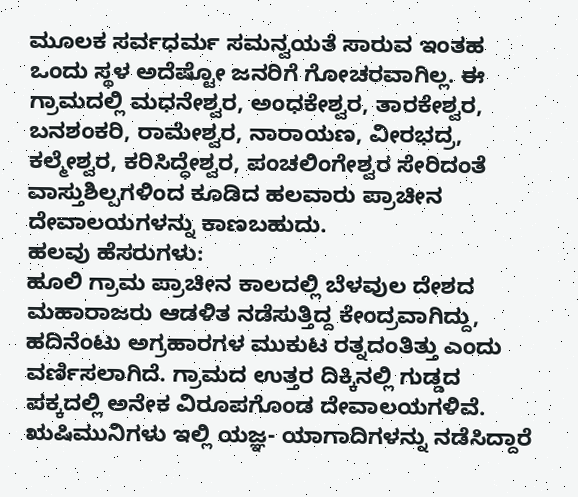ಮೂಲಕ ಸರ್ವಧರ್ಮ ಸಮನ್ವಯತೆ ಸಾರುವ ಇಂತಹ ಒಂದು ಸ್ಥಳ ಅದೆಷ್ಟೋ ಜನರಿಗೆ ಗೋಚರವಾಗಿಲ್ಲ. ಈ ಗ್ರಾಮದಲ್ಲಿ ಮಧನೇಶ್ವರ, ಅಂಧಕೇಶ್ವರ, ತಾರಕೇಶ್ವರ, ಬನಶಂಕರಿ, ರಾಮೇಶ್ವರ, ನಾರಾಯಣ, ವೀರಭದ್ರ, ಕಲ್ಮೇಶ್ವರ, ಕರಿಸಿದ್ಧೇಶ್ವರ, ಪಂಚಲಿಂಗೇಶ್ವರ ಸೇರಿದಂತೆ ವಾಸ್ತುಶಿಲ್ಪಗಳಿಂದ ಕೂಡಿದ ಹಲವಾರು ಪ್ರಾಚೀನ ದೇವಾಲಯಗಳನ್ನು ಕಾಣಬಹುದು.
ಹಲವು ಹೆಸರುಗಳು:
ಹೂಲಿ ಗ್ರಾಮ ಪ್ರಾಚೀನ ಕಾಲದಲ್ಲಿ ಬೆಳವುಲ ದೇಶದ ಮಹಾರಾಜರು ಆಡಳಿತ ನಡೆಸುತ್ತಿದ್ದ ಕೇಂದ್ರವಾಗಿದ್ದು, ಹದಿನೆಂಟು ಅಗ್ರಹಾರಗಳ ಮುಕುಟ ರತ್ನದಂತಿತ್ತು ಎಂದು ವರ್ಣಿಸಲಾಗಿದೆ. ಗ್ರಾಮದ ಉತ್ತರ ದಿಕ್ಕಿನಲ್ಲಿ ಗುಡ್ಡದ ಪಕ್ಕದಲ್ಲಿ ಅನೇಕ ವಿರೂಪಗೊಂಡ ದೇವಾಲಯಗಳಿವೆ. ಋಷಿಮುನಿಗಳು ಇಲ್ಲಿ ಯಜ್ಞ- ಯಾಗಾದಿಗಳನ್ನು ನಡೆಸಿದ್ದಾರೆ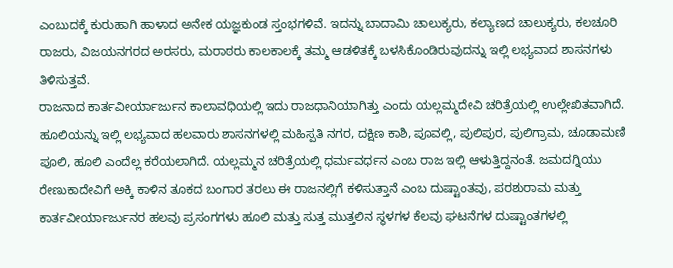ಎಂಬುದಕ್ಕೆ ಕುರುಹಾಗಿ ಹಾಳಾದ ಅನೇಕ ಯಜ್ಞಕುಂಡ ಸ್ತಂಭಗಳಿವೆ. ಇದನ್ನು ಬಾದಾಮಿ ಚಾಲುಕ್ಯರು, ಕಲ್ಯಾಣದ ಚಾಲುಕ್ಯರು, ಕಲಚೂರಿ ರಾಜರು, ವಿಜಯನಗರದ ಅರಸರು, ಮರಾಠರು ಕಾಲಕಾಲಕ್ಕೆ ತಮ್ಮ ಆಡಳಿತಕ್ಕೆ ಬಳಸಿಕೊಂಡಿರುವುದನ್ನು ಇಲ್ಲಿ ಲಭ್ಯವಾದ ಶಾಸನಗಳು ತಿಳಿಸುತ್ತವೆ.
ರಾಜನಾದ ಕಾರ್ತವೀರ್ಯಾರ್ಜುನ ಕಾಲಾವಧಿಯಲ್ಲಿ ಇದು ರಾಜಧಾನಿಯಾಗಿತ್ತು ಎಂದು ಯಲ್ಲಮ್ಮದೇವಿ ಚರಿತ್ರೆಯಲ್ಲಿ ಉಲ್ಲೇಖಿತವಾಗಿದೆ. ಹೂಲಿಯನ್ನು ಇಲ್ಲಿ ಲಭ್ಯವಾದ ಹಲವಾರು ಶಾಸನಗಳಲ್ಲಿ ಮಹಿಸ್ಪತಿ ನಗರ, ದಕ್ಷಿಣ ಕಾಶಿ, ಪೂವಲ್ಲಿ, ಪುಲಿಪುರ, ಪುಲಿಗ್ರಾಮ, ಚೂಡಾಮಣಿ ಪೂಲಿ, ಹೂಲಿ ಎಂದೆಲ್ಲ ಕರೆಯಲಾಗಿದೆ. ಯಲ್ಲಮ್ಮನ ಚರಿತ್ರೆಯಲ್ಲಿ ಧರ್ಮವರ್ಧನ ಎಂಬ ರಾಜ ಇಲ್ಲಿ ಆಳುತ್ತಿದ್ದನಂತೆ. ಜಮದಗ್ನಿಯು ರೇಣುಕಾದೇವಿಗೆ ಅಕ್ಕಿ ಕಾಳಿನ ತೂಕದ ಬಂಗಾರ ತರಲು ಈ ರಾಜನಲ್ಲಿಗೆ ಕಳಿಸುತ್ತಾನೆ ಎಂಬ ದುಷ್ಟಾಂತವು, ಪರಶುರಾಮ ಮತ್ತು ಕಾರ್ತವೀರ್ಯಾರ್ಜುನರ ಹಲವು ಪ್ರಸಂಗಗಳು ಹೂಲಿ ಮತ್ತು ಸುತ್ತ ಮುತ್ತಲಿನ ಸ್ಥಳಗಳ ಕೆಲವು ಘಟನೆಗಳ ದುಷ್ಟಾಂತಗಳಲ್ಲಿ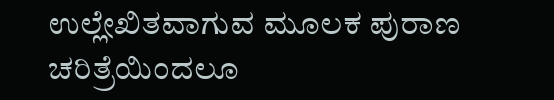ಉಲ್ಲೇಖಿತವಾಗುವ ಮೂಲಕ ಪುರಾಣ ಚರಿತ್ರೆಯಿಂದಲೂ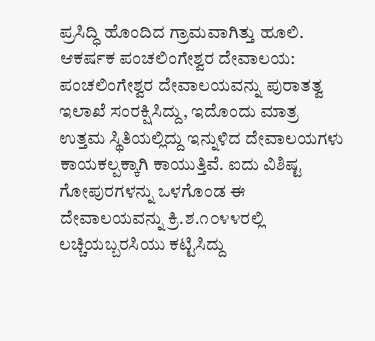ಪ್ರಸಿದ್ಧಿ ಹೊಂದಿದ ಗ್ರಾಮವಾಗಿತ್ತು ಹೂಲಿ.
ಆಕರ್ಷಕ ಪಂಚಲಿಂಗೇಶ್ವರ ದೇವಾಲಯ:
ಪಂಚಲಿಂಗೇಶ್ವರ ದೇವಾಲಯವನ್ನು ಪುರಾತತ್ವ ಇಲಾಖೆ ಸಂರಕ್ಷಿಸಿದ್ದು, ಇದೊಂದು ಮಾತ್ರ ಉತ್ತಮ ಸ್ಥಿತಿಯಲ್ಲಿದ್ದು ಇನ್ನುಳಿದ ದೇವಾಲಯಗಳು ಕಾಯಕಲ್ಪಕ್ಕಾಗಿ ಕಾಯುತ್ತಿವೆ. ಐದು ವಿಶಿಷ್ಟ ಗೋಪುರಗಳನ್ನು ಒಳಗೊಂಡ ಈ ದೇವಾಲಯವನ್ನು ಕ್ರಿ.ಶ.೧೦೪೪ರಲ್ಲಿ ಲಚ್ಚಿಯಬ್ಬರಸಿಯು ಕಟ್ಟಿಸಿದ್ದು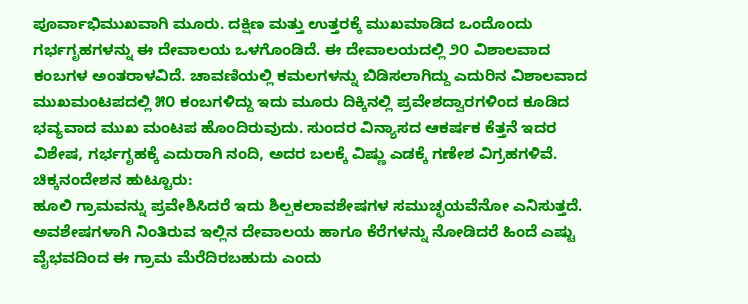ಪೂರ್ವಾಭಿಮುಖವಾಗಿ ಮೂರು. ದಕ್ಷಿಣ ಮತ್ತು ಉತ್ತರಕ್ಕೆ ಮುಖಮಾಡಿದ ಒಂದೊಂದು ಗರ್ಭಗೃಹಗಳನ್ನು ಈ ದೇವಾಲಯ ಒಳಗೊಂಡಿದೆ. ಈ ದೇವಾಲಯದಲ್ಲಿ ೨೦ ವಿಶಾಲವಾದ ಕಂಬಗಳ ಅಂತರಾಳವಿದೆ. ಚಾವಣಿಯಲ್ಲಿ ಕಮಲಗಳನ್ನು ಬಿಡಿಸಲಾಗಿದ್ದು ಎದುರಿನ ವಿಶಾಲವಾದ ಮುಖಮಂಟಪದಲ್ಲಿ ೫೦ ಕಂಬಗಳಿದ್ದು ಇದು ಮೂರು ದಿಕ್ಕಿನಲ್ಲಿ ಪ್ರವೇಶದ್ವಾರಗಳಿಂದ ಕೂಡಿದ ಭವ್ಯವಾದ ಮುಖ ಮಂಟಪ ಹೊಂದಿರುವುದು. ಸುಂದರ ವಿನ್ಯಾಸದ ಆಕರ್ಷಕ ಕೆತ್ತನೆ ಇದರ ವಿಶೇಷ, ಗರ್ಭಗೃಹಕ್ಕೆ ಎದುರಾಗಿ ನಂದಿ, ಅದರ ಬಲಕ್ಕೆ ವಿಷ್ಣು ಎಡಕ್ಕೆ ಗಣೇಶ ವಿಗ್ರಹಗಳಿವೆ.
ಚಿಕ್ಕನಂದೇಶನ ಹುಟ್ಟೂರು:
ಹೂಲಿ ಗ್ರಾಮವನ್ನು ಪ್ರವೇಶಿಸಿದರೆ ಇದು ಶಿಲ್ಪಕಲಾವಶೇಷಗಳ ಸಮುಚ್ಛಯವೆನೋ ಎನಿಸುತ್ತದೆ. ಅವಶೇಷಗಳಾಗಿ ನಿಂತಿರುವ ಇಲ್ಲಿನ ದೇವಾಲಯ ಹಾಗೂ ಕೆರೆಗಳನ್ನು ನೋಡಿದರೆ ಹಿಂದೆ ಎಷ್ಟು ವೈಭವದಿಂದ ಈ ಗ್ರಾಮ ಮೆರೆದಿರಬಹುದು ಎಂದು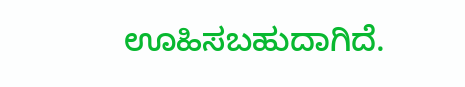ಊಹಿಸಬಹುದಾಗಿದೆ.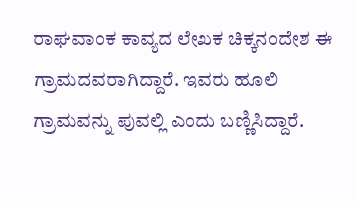ರಾಘವಾಂಕ ಕಾವ್ಯದ ಲೇಖಕ ಚಿಕ್ಕನಂದೇಶ ಈ ಗ್ರಾಮದವರಾಗಿದ್ದಾರೆ. ಇವರು ಹೂಲಿ ಗ್ರಾಮವನ್ನು ಪುವಲ್ಲಿ ಎಂದು ಬಣ್ಣಿಸಿದ್ದಾರೆ.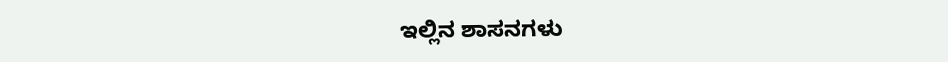ಇಲ್ಲಿನ ಶಾಸನಗಳು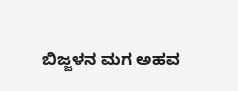ಬಿಜ್ಜಳನ ಮಗ ಅಹವ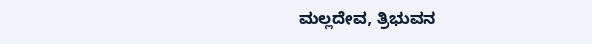ಮಲ್ಲದೇವ, ತ್ರಿಭುವನ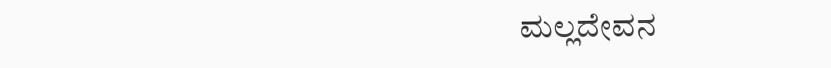ಮಲ್ಲದೇವನ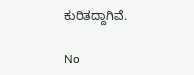ಕುರಿತದ್ದಾಗಿವೆ.

No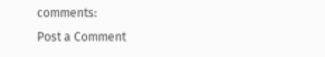comments:
Post a Comment